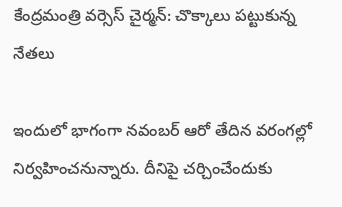కేంద్రమంత్రి వర్సెస్ చైర్మన్: చొక్కాలు పట్టుకున్న నేతలు

ఇందులో భాగంగా నవంబర్ ఆరో తేదిన వరంగల్లో నిర్వహించనున్నారు. దీనిపై చర్చించేందుకు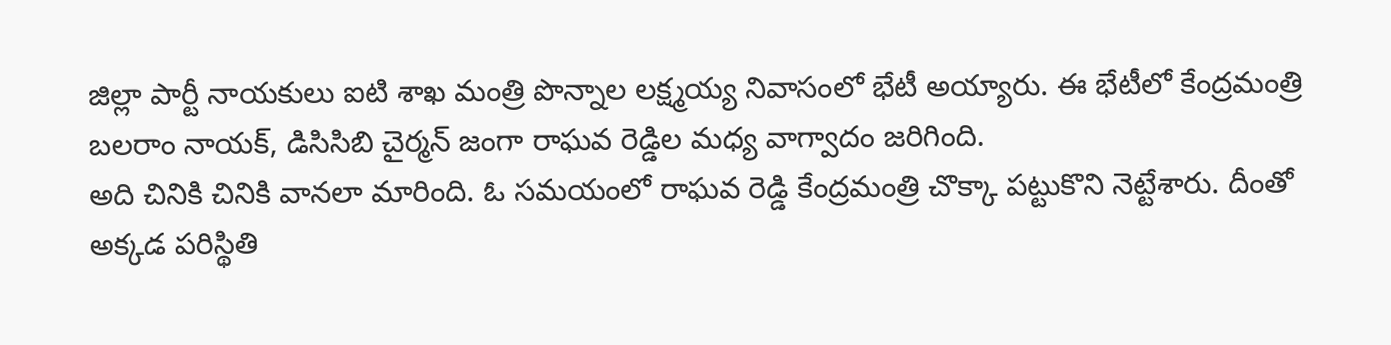జిల్లా పార్టీ నాయకులు ఐటి శాఖ మంత్రి పొన్నాల లక్ష్మయ్య నివాసంలో భేటీ అయ్యారు. ఈ భేటీలో కేంద్రమంత్రి బలరాం నాయక్, డిసిసిబి చైర్మన్ జంగా రాఘవ రెడ్డిల మధ్య వాగ్వాదం జరిగింది.
అది చినికి చినికి వానలా మారింది. ఓ సమయంలో రాఘవ రెడ్డి కేంద్రమంత్రి చొక్కా పట్టుకొని నెట్టేశారు. దీంతో అక్కడ పరిస్థితి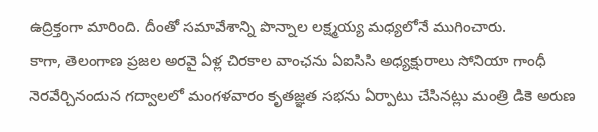ఉద్రిక్తంగా మారింది. దీంతో సమావేశాన్ని పొన్నాల లక్ష్మయ్య మధ్యలోనే ముగించారు.
కాగా, తెలంగాణ ప్రజల అరవై ఏళ్ల చిరకాల వాంఛను ఏఐసిసి అధ్యక్షురాలు సోనియా గాంధీ నెరవేర్చినందున గద్వాలలో మంగళవారం కృతజ్ఞత సభను ఏర్పాటు చేసినట్లు మంత్రి డికె అరుణ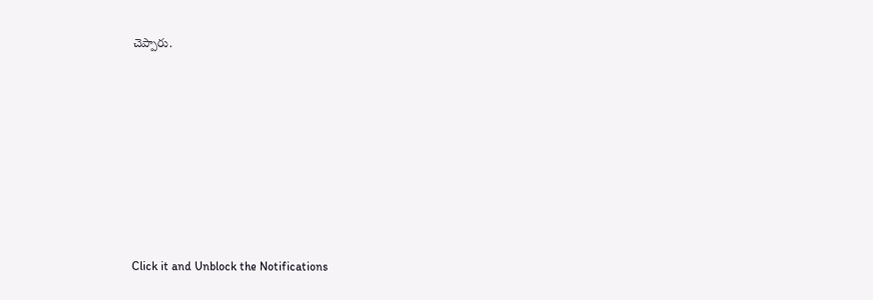చెప్పారు.












Click it and Unblock the Notifications